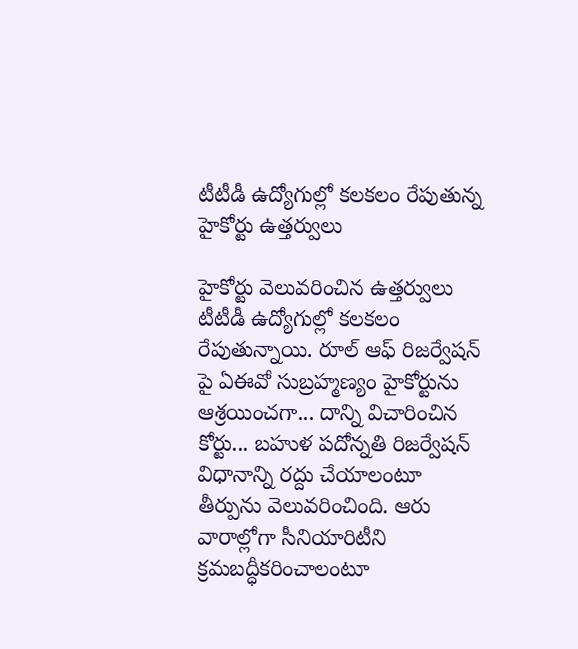టీటీడీ ఉద్యోగుల్లో కలకలం రేపుతున్న హైకోర్టు ఉత్తర్వులు

హైకోర్టు వెలువరించిన ఉత్తర్వులు టీటీడీ ఉద్యోగుల్లో కలకలం రేపుతున్నాయి. రూల్ ఆఫ్ రిజర్వేషన్ పై ఏఈవో సుబ్రహ్మణ్యం హైకోర్టును ఆశ్రయించగా... దాన్ని విచారించిన కోర్టు... బహుళ పదోన్నతి రిజర్వేషన్ విధానాన్ని రద్దు చేయాలంటూ తీర్పును వెలువరించింది. ఆరు వారాల్లోగా సీనియారిటీని క్రమబద్ధీకరించాలంటూ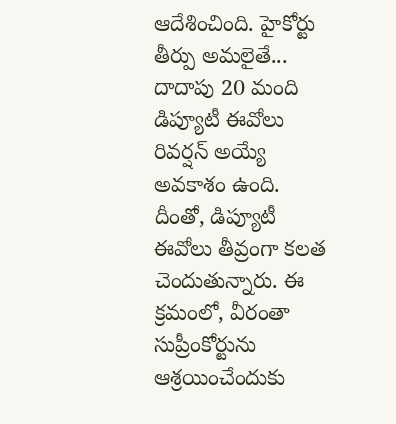ఆదేశించింది. హైకోర్టు తీర్పు అమలైతే... దాదాపు 20 మంది డిప్యూటీ ఈవోలు రివర్షన్ అయ్యే అవకాశం ఉంది. దీంతో, డిప్యూటీ ఈవోలు తీవ్రంగా కలత చెందుతున్నారు. ఈ క్రమంలో, వీరంతా సుప్రీంకోర్టును ఆశ్రయించేందుకు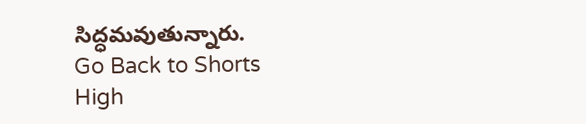సిద్ధమవుతున్నారు.
Go Back to Shorts
High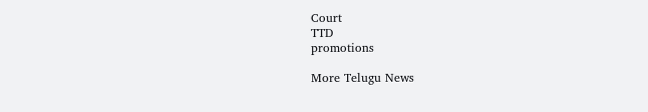Court
TTD
promotions

More Telugu News